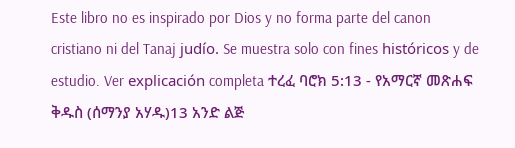Este libro no es inspirado por Dios y no forma parte del canon cristiano ni del Tanaj judío. Se muestra solo con fines históricos y de estudio. Ver explicación completa ተረፈ ባሮክ 5:13 - የአማርኛ መጽሐፍ ቅዱስ (ሰማንያ አሃዱ)13 አንድ ልጅ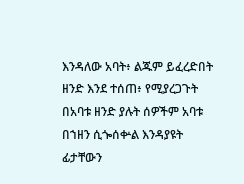እንዳለው አባት፥ ልጁም ይፈረድበት ዘንድ እንደ ተሰጠ፥ የሚያረጋጉት በአባቱ ዘንድ ያሉት ሰዎችም አባቱ በኀዘን ሲጐሰቍል እንዳያዩት ፊታቸውን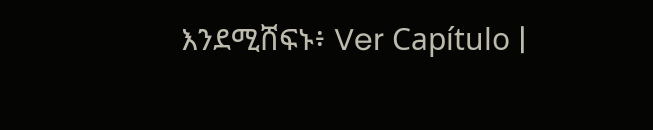እንደሚሸፍኑ፥ Ver Capítulo |